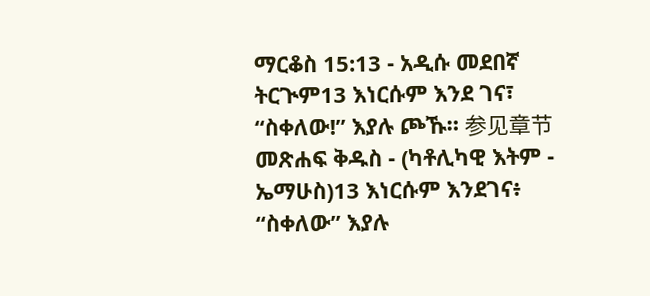ማርቆስ 15:13 - አዲሱ መደበኛ ትርጒም13 እነርሱም እንደ ገና፣ “ስቀለው!” እያሉ ጮኹ። 参见章节መጽሐፍ ቅዱስ - (ካቶሊካዊ እትም - ኤማሁስ)13 እነርሱም እንደገና፥ “ስቀለው” እያሉ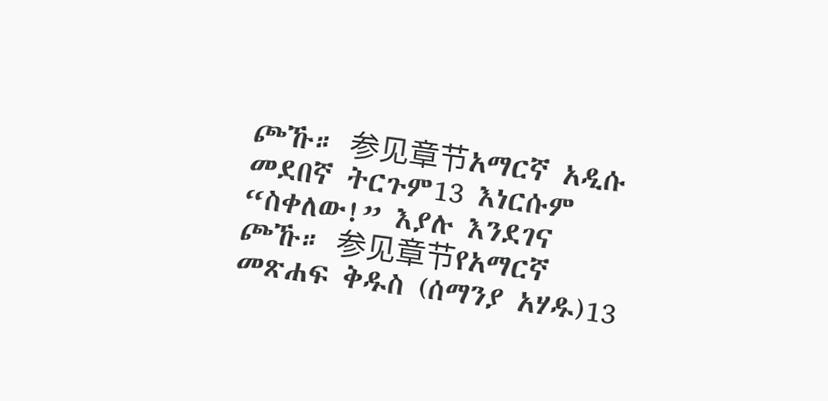ጮኹ። 参见章节አማርኛ አዲሱ መደበኛ ትርጉም13 እነርሱም “ስቀለው!” እያሉ እንደገና ጮኹ። 参见章节የአማርኛ መጽሐፍ ቅዱስ (ሰማንያ አሃዱ)13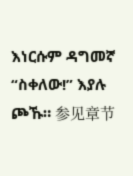እነርሱም ዳግመኛ “ስቀለው!” እያሉ ጮኹ። 参见章节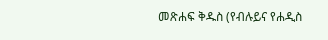መጽሐፍ ቅዱስ (የብሉይና የሐዲስ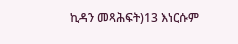ኪዳን መጻሕፍት)13 እነርሱም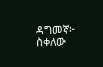ዳግመኛ፦ ስቀለው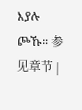እያሉ ጮኹ። 参见章节 |